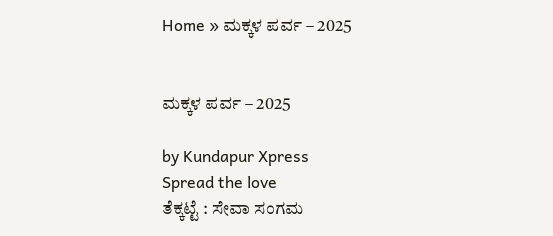Home » ಮಕ್ಕಳ ಪರ್ವ – 2025


ಮಕ್ಕಳ ಪರ್ವ – 2025

by Kundapur Xpress
Spread the love
ತೆಕ್ಕಟ್ಟೆ : ಸೇವಾ ಸಂಗಮ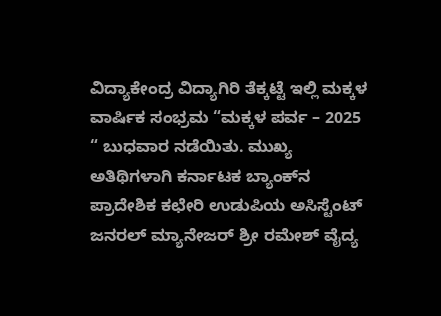ವಿದ್ಯಾಕೇಂದ್ರ ವಿದ್ಯಾಗಿರಿ ತೆಕ್ಕಟ್ಟೆ ಇಲ್ಲಿ ಮಕ್ಕಳ ವಾರ್ಷಿಕ ಸಂಭ್ರಮ “ಮಕ್ಕಳ ಪರ್ವ – 2025 “ ಬುಧವಾರ ನಡೆಯಿತು. ಮುಖ್ಯ ಅತಿಥಿಗಳಾಗಿ ಕರ್ನಾಟಕ ಬ್ಯಾಂಕ್‌ನ ಪ್ರಾದೇಶಿಕ ಕಛೇರಿ ಉಡುಪಿಯ ಅಸಿಸ್ಟೆಂಟ್‌ ಜನರಲ್‌ ಮ್ಯಾನೇಜರ್‌ ಶ್ರೀ ರಮೇಶ್‌ ವೈದ್ಯ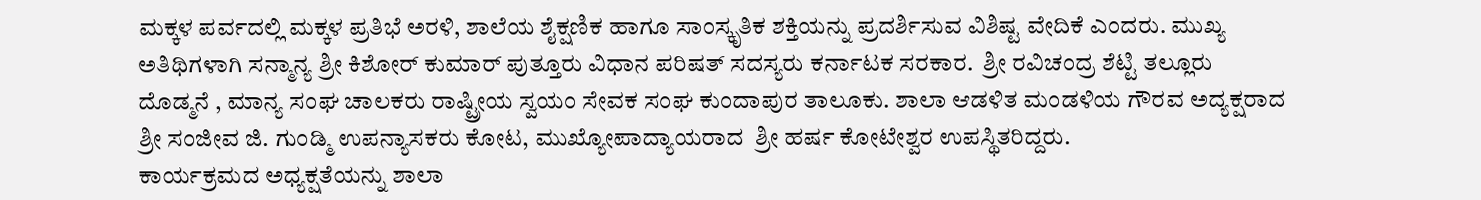ಮಕ್ಕಳ ಪರ್ವದಲ್ಲಿ ಮಕ್ಕಳ ಪ್ರತಿಭೆ ಅರಳಿ, ಶಾಲೆಯ ಶೈಕ್ಷಣಿಕ ಹಾಗೂ ಸಾಂಸ್ಕೃತಿಕ ಶಕ್ತಿಯನ್ನು ಪ್ರದರ್ಶಿಸುವ ವಿಶಿಷ್ಟ ವೇದಿಕೆ ಎಂದರು. ಮುಖ್ಯ ಅತಿಥಿಗಳಾಗಿ ಸನ್ಮಾನ್ಯ ಶ್ರೀ ಕಿಶೋರ್‌ ಕುಮಾರ್‌ ಪುತ್ತೂರು ವಿಧಾನ ಪರಿಷತ್‌ ಸದಸ್ಯರು ಕರ್ನಾಟಕ ಸರಕಾರ.  ಶ್ರೀ ರವಿಚಂದ್ರ ಶೆಟ್ಟಿ ತಲ್ಲೂರು ದೊಡ್ಮನೆ , ಮಾನ್ಯ ಸಂಘ ಚಾಲಕರು ರಾಷ್ಟ್ರೀಯ ಸ್ವಯಂ ಸೇವಕ ಸಂಘ ಕುಂದಾಪುರ ತಾಲೂಕು. ಶಾಲಾ ಆಡಳಿತ ಮಂಡಳಿಯ ಗೌರವ ಅದ್ಯಕ್ಷರಾದ ಶ್ರೀ ಸಂಜೀವ ಜಿ. ಗುಂಡ್ಮಿ ಉಪನ್ಯಾಸಕರು ಕೋಟ, ಮುಖ್ಯೋಪಾದ್ಯಾಯರಾದ  ಶ್ರೀ ಹರ್ಷ ಕೋಟೇಶ್ವರ ಉಪಸ್ಥಿತರಿದ್ದರು.
ಕಾರ್ಯಕ್ರಮದ ಅಧ್ಯಕ್ಷತೆಯನ್ನು ಶಾಲಾ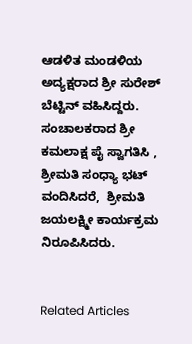ಆಡಳಿತ ಮಂಡಳಿಯ ಅದ್ಯಕ್ಷರಾದ ಶ್ರೀ ಸುರೇಶ್‌ ಬೆಟ್ಟಿನ್‌ ವಹಿಸಿದ್ದರು. ಸಂಚಾಲಕರಾದ ಶ್ರೀ ಕಮಲಾಕ್ಷ ಪೈ ಸ್ವಾಗತಿಸಿ , ಶ್ರೀಮತಿ ಸಂಧ್ಯಾ ಭಟ್‌ ವಂದಿಸಿದರೆ,  ಶ್ರೀಮತಿ ಜಯಲಕ್ಷ್ಮೀ ಕಾರ್ಯಕ್ರಮ ನಿರೂಪಿಸಿದರು.


Related Articles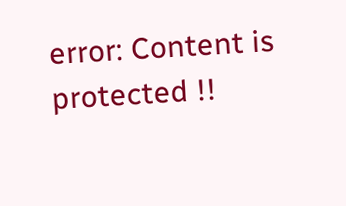error: Content is protected !!